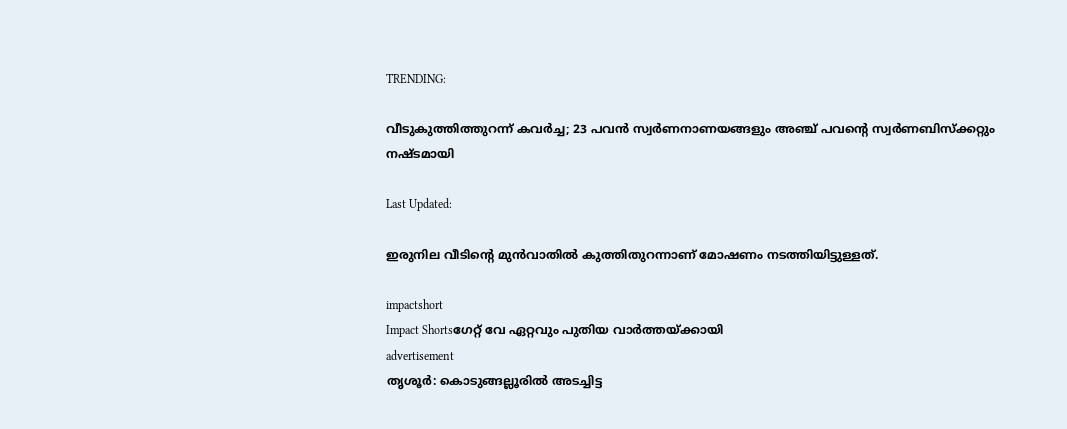TRENDING:

വീടുകുത്തിത്തുറന്ന് കവർച്ച; 23 പവൻ സ്വർണനാണയങ്ങളും അഞ്ച് പവന്റെ സ്വർണബിസ്ക്കറ്റും നഷ്ടമായി

Last Updated:

ഇരുനില വീടിന്റെ മുന്‍വാതില്‍ കുത്തിതുറന്നാണ് മോഷണം നടത്തിയിട്ടുള്ളത്.

impactshort
Impact Shortsഗേറ്റ് വേ ഏറ്റവും പുതിയ വാർത്തയ്ക്കായി
advertisement
തൃശൂര്‍: കൊടുങ്ങല്ലൂരില്‍ അടച്ചിട്ട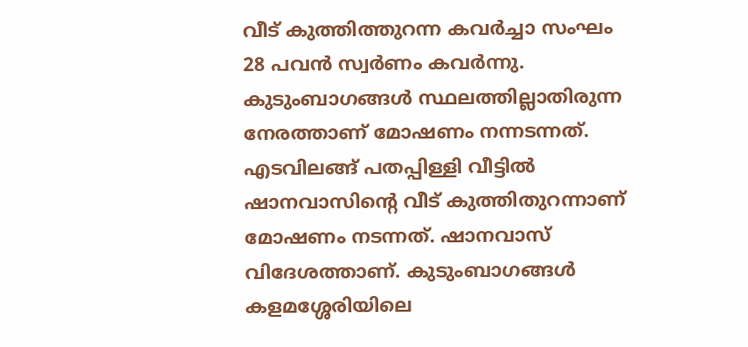വീട് കുത്തിത്തുറന്ന കവർച്ചാ സംഘം 28 പവന്‍ സ്വര്‍ണം കവര്‍ന്നു. കുടുംബാഗങ്ങള്‍ സ്ഥലത്തില്ലാതിരുന്ന നേരത്താണ് മോഷണം നന്നടന്നത്. എടവിലങ്ങ് പതപ്പിള്ളി വീട്ടില്‍ ഷാനവാസിന്റെ വീട് കുത്തിതുറന്നാണ് മോഷണം നടന്നത്. ഷാനവാസ് വിദേശത്താണ്. കുടുംബാഗങ്ങള്‍ കളമശ്ശേരിയിലെ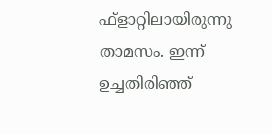ഫ്ളാറ്റിലായിരുന്നു താമസം. ഇന്ന് ഉച്ചതിരിഞ്ഞ്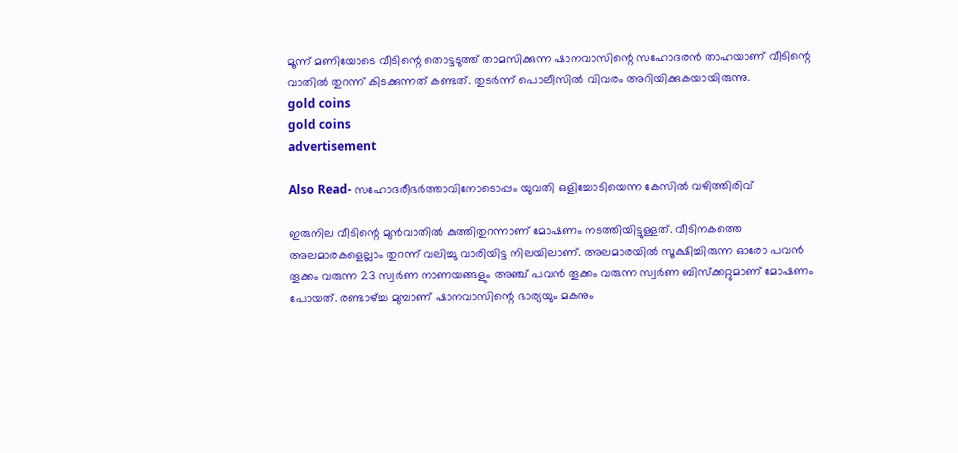മൂന്ന് മണിയോടെ വീടിന്റെ തൊട്ടടുത്ത് താമസിക്കുന്ന ഷാനവാസിന്റെ സഹോദരന്‍ താഹയാണ് വീടിന്റെ വാതില്‍ തുറന്ന് കിടക്കുന്നത് കണ്ടത്. തുടര്‍ന്ന് പൊലീസില്‍ വിവരം അറിയിക്കുകയായിരുന്നു.
gold coins
gold coins
advertisement

Also Read- സഹോദരീഭർത്താവിനോടൊപ്പം യുവതി ഒളിച്ചോടിയെന്ന കേസില്‍ വഴിത്തിരിവ്

ഇരുനില വീടിന്റെ മുന്‍വാതില്‍ കുത്തിതുറന്നാണ് മോഷണം നടത്തിയിട്ടുള്ളത്. വീടിനകത്തെ അലമാരകളെല്ലാം തുറന്ന് വലിച്ചു വാരിയിട്ട നിലയിലാണ്. അലമാരയില്‍ സൂക്ഷിച്ചിരുന്ന ഓരോ പവന്‍ തൂക്കം വരുന്ന 23 സ്വര്‍ണ നാണയങ്ങളും അഞ്ച് പവന്‍ തൂക്കം വരുന്ന സ്വര്‍ണ ബിസ്‌ക്കറ്റുമാണ് മോഷണം പോയത്. രണ്ടാഴ്ച്ച മുമ്പാണ് ഷാനവാസിന്റെ ഭാര്യയും മകനും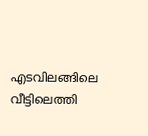എടവിലങ്ങിലെ വീട്ടിലെത്തി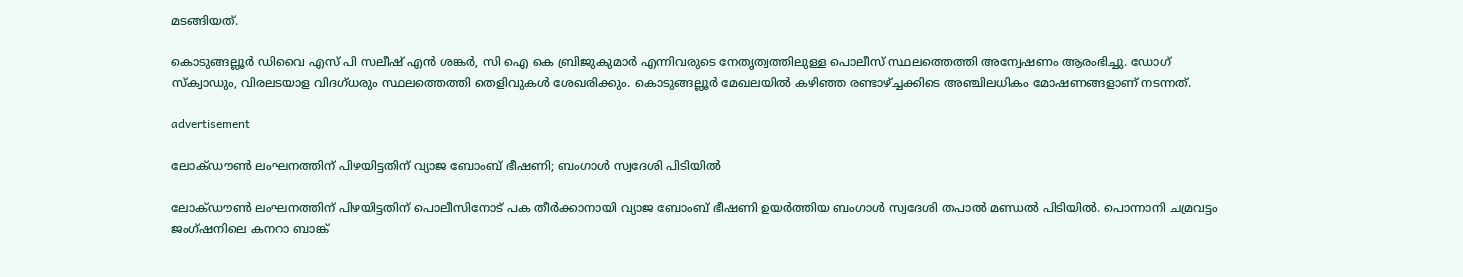മടങ്ങിയത്.

കൊടുങ്ങല്ലൂര്‍ ഡിവൈ എസ് പി സലീഷ് എന്‍ ശങ്കര്‍, സി ഐ കെ ബ്രിജുകുമാര്‍ എന്നിവരുടെ നേതൃത്വത്തിലുള്ള പൊലീസ് സ്ഥലത്തെത്തി അന്വേഷണം ആരംഭിച്ചു. ഡോഗ് സ്‌ക്വാഡും, വിരലടയാള വിദഗ്ധരും സ്ഥലത്തെത്തി തെളിവുകള്‍ ശേഖരിക്കും. കൊടുങ്ങല്ലൂര്‍ മേഖലയിൽ കഴിഞ്ഞ രണ്ടാഴ്ച്ചക്കിടെ അഞ്ചിലധികം മോഷണങ്ങളാണ് നടന്നത്.

advertisement

ലോക്ഡൗണ്‍ ലംഘനത്തിന് പിഴയിട്ടതിന് വ്യാജ ബോംബ് ഭീഷണി; ബംഗാള്‍ സ്വദേശി പിടിയില്‍

ലോക്ഡൗണ്‍ ലംഘനത്തിന് പിഴയിട്ടതിന് പൊലീസിനോട് പക തീര്‍ക്കാനായി വ്യാജ ബോംബ് ഭീഷണി ഉയര്‍ത്തിയ ബംഗാള്‍ സ്വദേശി തപാല്‍ മണ്ഡല്‍ പിടിയില്‍. പൊന്നാനി ചമ്രവട്ടം ജംഗ്ഷനിലെ കനറാ ബാങ്ക്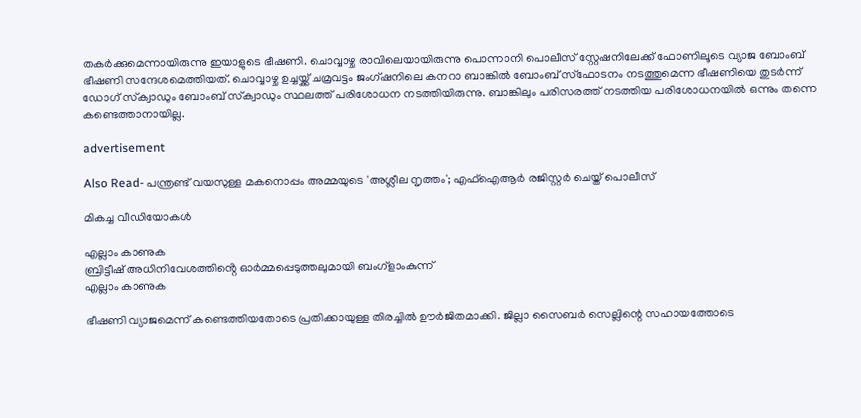തകര്‍ക്കുമെന്നായിരുന്നു ഇയാളുടെ ഭീഷണി. ചൊവ്വാഴ്ച രാവിലെയായിരുന്നു പൊന്നാനി പൊലീസ് സ്റ്റേഷനിലേക്ക് ഫോണിലൂടെ വ്യാജ ബോംബ് ഭീഷണി സന്ദേശമെത്തിയത്. ചൊവ്വാഴ്ച ഉച്ചയ്ക്ക് ചമ്രവട്ടം ജംഗ്ഷനിലെ കനറാ ബാങ്കില്‍ ബോംബ് സ്‌ഫോടനം നടത്തുമെന്ന ഭീഷണിയെ തുടര്‍ന്ന് ഡോഗ് സ്‌ക്വാഡും ബോംബ് സ്‌ക്വാഡും സ്ഥലത്ത് പരിശോധന നടത്തിയിരുന്നു. ബാങ്കിലും പരിസരത്ത് നടത്തിയ പരിശോധനയില്‍ ഒന്നും തന്നെ കണ്ടെത്താനായില്ല.

advertisement

Also Read- പന്ത്രണ്ട് വയസുള്ള മകനൊപ്പം അമ്മയുടെ 'അശ്ലീല നൃത്തം'; എഫ്ഐആർ രജിസ്റ്റർ ചെയ്ത് പൊലീസ്

മികച്ച വീഡിയോകൾ

എല്ലാം കാണുക
ബ്രിട്ടീഷ് അധിനിവേശത്തിൻ്റെ ഓർമ്മപ്പെടുത്തലുമായി ബംഗ്ളാംകുന്ന്
എല്ലാം കാണുക

ഭീഷണി വ്യാജമെന്ന് കണ്ടെത്തിയതോടെ പ്രതിക്കായുള്ള തിരച്ചില്‍ ഊര്‍ജിതമാക്കി. ജില്ലാ സൈബര്‍ സെല്ലിന്റെ സഹായത്തോടെ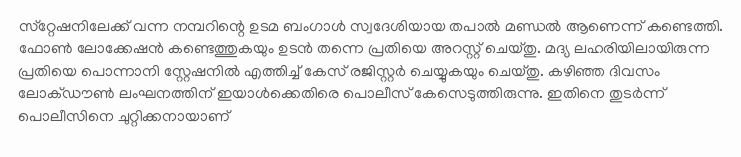സ്‌റ്റേഷനിലേക്ക് വന്ന നമ്പറിന്റെ ഉടമ ബംഗാള്‍ സ്വദേശിയായ തപാല്‍ മണ്ഡല്‍ ആണെന്ന് കണ്ടെത്തി. ഫോണ്‍ ലോക്കേഷന്‍ കണ്ടെത്തുകയും ഉടന്‍ തന്നെ പ്രതിയെ അറസ്റ്റ് ചെയ്തു. മദ്യ ലഹരിയിലായിരുന്ന പ്രതിയെ പൊന്നാനി സ്റ്റേഷനില്‍ എത്തിച്ച് കേസ് രജിസ്റ്റര്‍ ചെയ്യുകയും ചെയ്തു. കഴിഞ്ഞ ദിവസം ലോക്ഡൗണ്‍ ലംഘനത്തിന് ഇയാള്‍ക്കെതിരെ പൊലീസ് കേസെടുത്തിരുന്നു. ഇതിനെ തുടര്‍ന്ന് പൊലീസിനെ ചുറ്റിക്കനായാണ്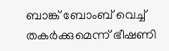ബാങ്ക് ബോംബ് വെച്ച് തകര്‍ക്കുമെന്ന് ഭീഷണി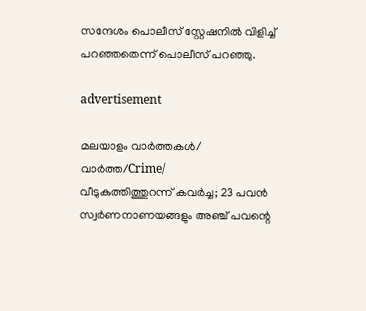സന്ദേശം പൊലീസ് സ്റ്റേഷനില്‍ വിളിച്ച് പറഞ്ഞതെന്ന് പൊലീസ് പറഞ്ഞു.

advertisement

മലയാളം വാർത്തകൾ/ വാർത്ത/Crime/
വീടുകുത്തിത്തുറന്ന് കവർച്ച; 23 പവൻ സ്വർണനാണയങ്ങളും അഞ്ച് പവന്റെ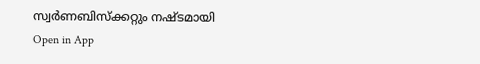സ്വർണബിസ്ക്കറ്റും നഷ്ടമായി
Open in App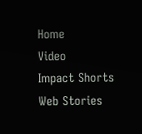Home
Video
Impact Shorts
Web Stories